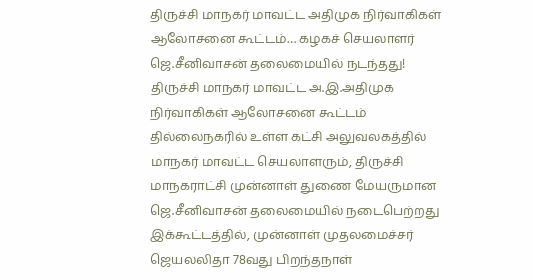திருச்சி மாநகர் மாவட்ட அதிமுக நிர்வாகிகள் ஆலோசனை கூட்டம்… கழகச் செயலாளர் ஜெ.சீனிவாசன் தலைமையில் நடந்தது!
திருச்சி மாநகர் மாவட்ட அ.இ.அதிமுக நிர்வாகிகள் ஆலோசனை கூட்டம் தில்லைநகரில் உள்ள கட்சி அலுவலகத்தில் மாநகர் மாவட்ட செயலாளரும், திருச்சி மாநகராட்சி முன்னாள் துணை மேயருமான ஜெ.சீனிவாசன் தலைமையில் நடைபெற்றது இக்கூட்டத்தில், முன்னாள் முதலமைச்சர் ஜெயலலிதா 78வது பிறந்தநாள்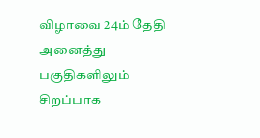விழாவை 24ம் தேதி அனைத்து பகுதிகளிலும் சிறப்பாக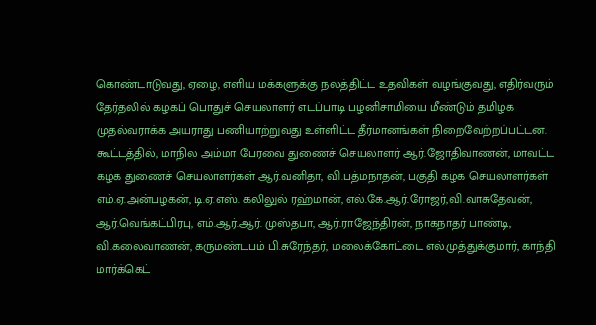கொண்டாடுவது, ஏழை, எளிய மக்களுக்கு நலத்திட்ட உதவிகள் வழங்குவது, எதிர்வரும் தேர்தலில் கழகப் பொதுச் செயலாளர் எடப்பாடி பழனிசாமியை மீண்டும் தமிழக முதல்வராக்க அயராது பணியாற்றுவது உள்ளிட்ட தீர்மானங்கள் நிறைவேற்றப்பட்டன. கூட்டத்தில், மாநில அம்மா பேரவை துணைச் செயலாளர் ஆர்.ஜோதிவாணன், மாவட்ட கழக துணைச் செயலாளர்கள் ஆர்.வனிதா, வி.பத்மநாதன், பகுதி கழக செயலாளர்கள் எம்.ஏ.அன்பழகன், டி.ஏ.எஸ். கலிலுல் ரஹ்மான், எல்.கே.ஆர்.ரோஜர்,வி.வாசுதேவன், ஆர்.வெங்கட்பிரபு, எம்.ஆர்.ஆர். முஸ்தபா, ஆர்.ராஜேந்திரன், நாகநாதர் பாண்டி, வி.கலைவாணன், கருமண்டபம் பி.சுரேந்தர், மலைக்கோட்டை எல்.முத்துக்குமார், காந்தி மார்க்கெட்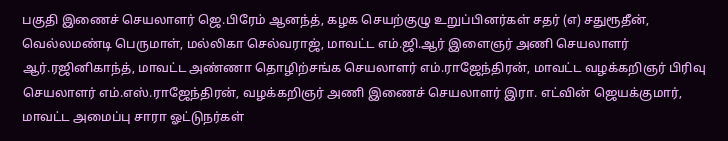பகுதி இணைச் செயலாளர் ஜெ.பிரேம் ஆனந்த், கழக செயற்குழு உறுப்பினர்கள் சதர் (எ) சதுரூதீன், வெல்லமண்டி பெருமாள், மல்லிகா செல்வராஜ், மாவட்ட எம்.ஜி.ஆர் இளைஞர் அணி செயலாளர் ஆர்.ரஜினிகாந்த், மாவட்ட அண்ணா தொழிற்சங்க செயலாளர் எம்.ராஜேந்திரன், மாவட்ட வழக்கறிஞர் பிரிவு செயலாளர் எம்.எஸ்.ராஜேந்திரன், வழக்கறிஞர் அணி இணைச் செயலாளர் இரா. எட்வின் ஜெயக்குமார், மாவட்ட அமைப்பு சாரா ஓட்டுநர்கள்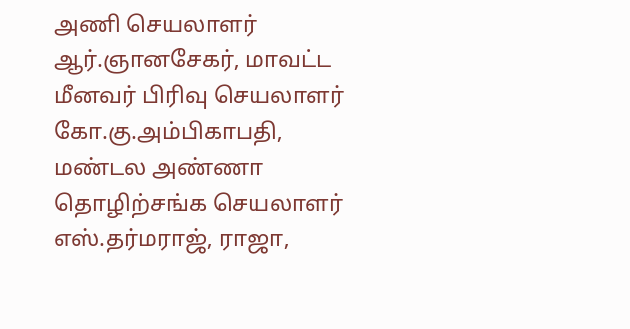அணி செயலாளர் ஆர்.ஞானசேகர், மாவட்ட மீனவர் பிரிவு செயலாளர் கோ.கு.அம்பிகாபதி, மண்டல அண்ணா தொழிற்சங்க செயலாளர் எஸ்.தர்மராஜ், ராஜா,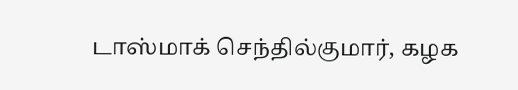டாஸ்மாக் செந்தில்குமார், கழக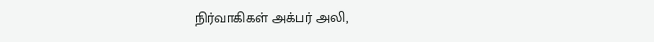நிர்வாகிகள் அக்பர் அலி,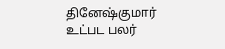தினேஷ்குமார் உட்பட பலர்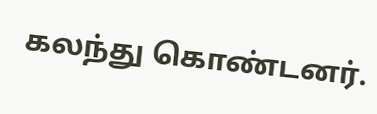கலந்து கொண்டனர்.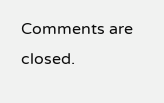Comments are closed.